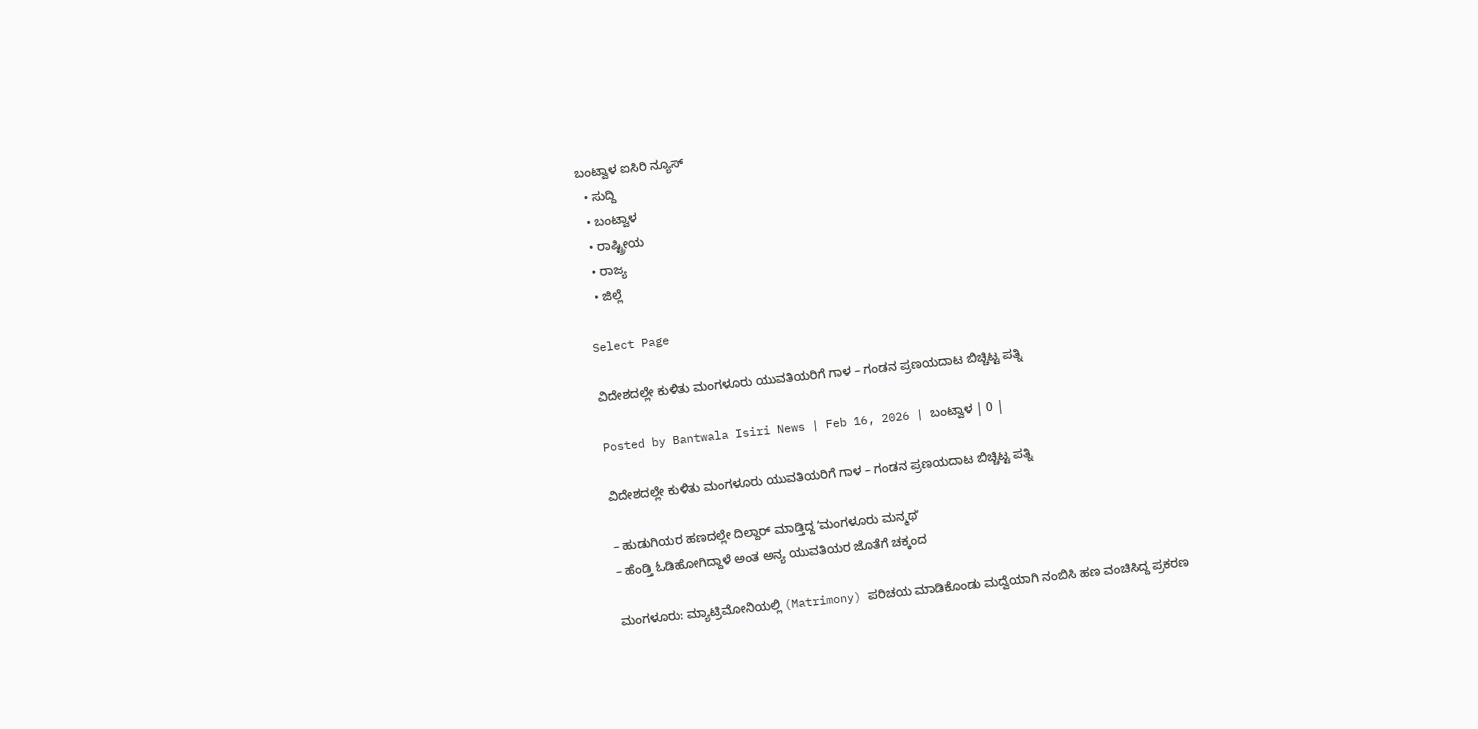ಬಂಟ್ವಾಳ ಐಸಿರಿ ನ್ಯೂಸ್
  • ಸುದ್ದಿ
  • ಬಂಟ್ವಾಳ
  • ರಾಷ್ಟ್ರೀಯ
  • ರಾಜ್ಯ
  • ಜಿಲ್ಲೆ

Select Page

ವಿದೇಶದಲ್ಲೇ ಕುಳಿತು ಮಂಗಳೂರು ಯುವತಿಯರಿಗೆ ಗಾಳ – ಗಂಡನ ಪ್ರಣಯದಾಟ ಬಿಚ್ಚಿಟ್ಟ ಪತ್ನಿ

Posted by Bantwala Isiri News | Feb 16, 2026 | ಬಂಟ್ವಾಳ | 0 |

ವಿದೇಶದಲ್ಲೇ ಕುಳಿತು ಮಂಗಳೂರು ಯುವತಿಯರಿಗೆ ಗಾಳ – ಗಂಡನ ಪ್ರಣಯದಾಟ ಬಿಚ್ಚಿಟ್ಟ ಪತ್ನಿ

– ಹುಡುಗಿಯರ ಹಣದಲ್ಲೇ ದಿಲ್ದಾರ್‌ ಮಾಡ್ತಿದ್ದ ʻಮಂಗಳೂರು ಮನ್ಮಥʼ
– ಹೆಂಡ್ತಿ ಓಡಿಹೋಗಿದ್ದಾಳೆ ಅಂತ ಅನ್ಯ ಯುವತಿಯರ ಜೊತೆಗೆ ಚಕ್ಕಂದ

ಮಂಗಳೂರು: ಮ್ಯಾಟ್ರಿಮೋನಿಯಲ್ಲಿ (Matrimony) ಪರಿಚಯ ಮಾಡಿಕೊಂಡು ಮದ್ವೆಯಾಗಿ ನಂಬಿಸಿ ಹಣ ವಂಚಿಸಿದ್ದ ಪ್ರಕರಣ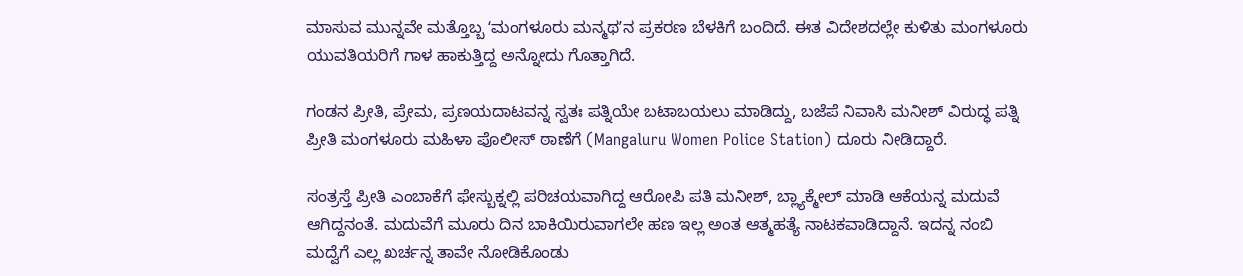ಮಾಸುವ ಮುನ್ನವೇ ಮತ್ತೊಬ್ಬ ʻಮಂಗಳೂರು ಮನ್ಮಥʼನ ಪ್ರಕರಣ ಬೆಳಕಿಗೆ ಬಂದಿದೆ. ಈತ ವಿದೇಶದಲ್ಲೇ ಕುಳಿತು ಮಂಗಳೂರು ಯುವತಿಯರಿಗೆ ಗಾಳ ಹಾಕುತ್ತಿದ್ದ ಅನ್ನೋದು ಗೊತ್ತಾಗಿದೆ.

ಗಂಡನ ಪ್ರೀತಿ, ಪ್ರೇಮ, ಪ್ರಣಯದಾಟವನ್ನ ಸ್ವತಃ ಪತ್ನಿಯೇ ಬಟಾಬಯಲು ಮಾಡಿದ್ದು, ಬಜೆಪೆ ನಿವಾಸಿ ಮನೀಶ್ ವಿರುದ್ಧ ಪತ್ನಿ ಪ್ರೀತಿ ಮಂಗಳೂರು ಮಹಿಳಾ ಪೊಲೀಸ್‌ ಠಾಣೆಗೆ (Mangaluru Women Police Station) ದೂರು ನೀಡಿದ್ದಾರೆ.

ಸಂತ್ರಸ್ತೆ ಪ್ರೀತಿ ಎಂಬಾಕೆಗೆ ಫೇಸ್ಬುಕ್ನಲ್ಲಿ ಪರಿಚಯವಾಗಿದ್ದ ಆರೋಪಿ ಪತಿ ಮನೀಶ್, ಬ್ಲ್ಯಾಕ್ಮೇಲ್ ಮಾಡಿ ಆಕೆಯನ್ನ ಮದುವೆ ಆಗಿದ್ದನಂತೆ. ಮದುವೆಗೆ ಮೂರು ದಿನ ಬಾಕಿಯಿರುವಾಗಲೇ ಹಣ ಇಲ್ಲ ಅಂತ ಆತ್ಮಹತ್ಯೆ ನಾಟಕವಾಡಿದ್ದಾನೆ. ಇದನ್ನ ನಂಬಿ ಮದ್ವೆಗೆ ಎಲ್ಲ ಖರ್ಚನ್ನ ತಾವೇ ನೋಡಿಕೊಂಡು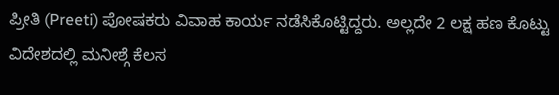ಪ್ರೀತಿ (Preeti) ಪೋಷಕರು ವಿವಾಹ ಕಾರ್ಯ ನಡೆಸಿಕೊಟ್ಟಿದ್ದರು. ಅಲ್ಲದೇ 2 ಲಕ್ಷ ಹಣ ಕೊಟ್ಟು ವಿದೇಶದಲ್ಲಿ ಮನೀಶ್ಗೆ ಕೆಲಸ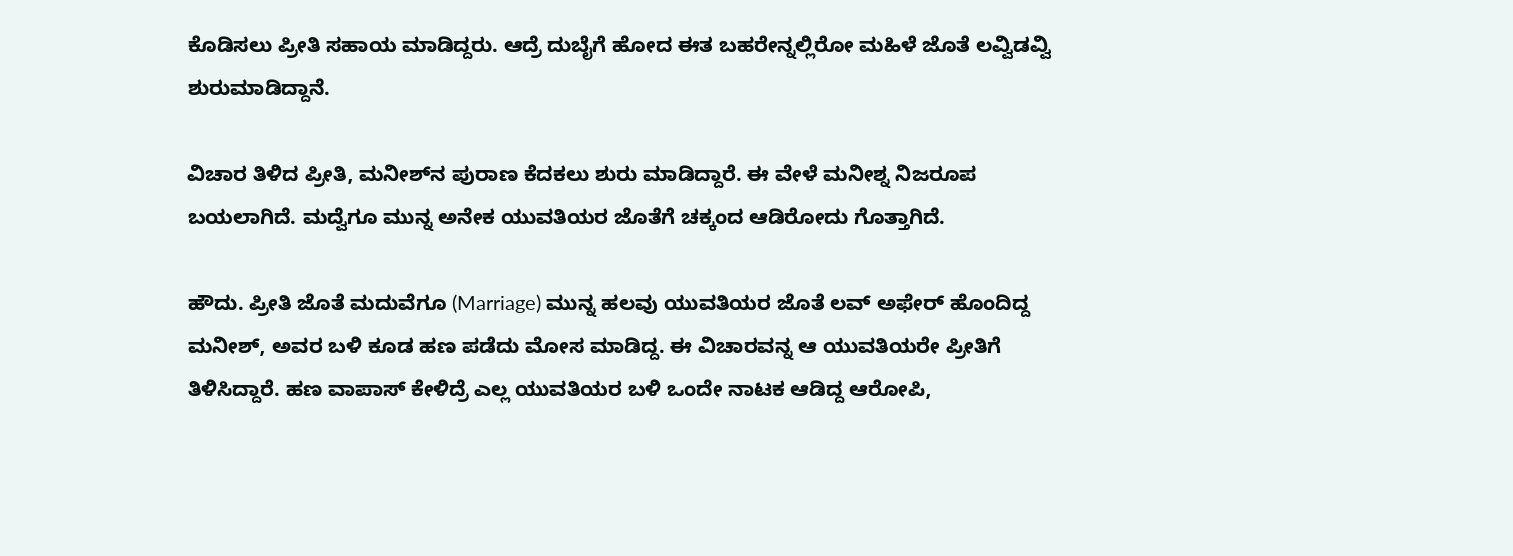ಕೊಡಿಸಲು ಪ್ರೀತಿ ಸಹಾಯ ಮಾಡಿದ್ದರು. ಆದ್ರೆ ದುಬೈಗೆ ಹೋದ ಈತ ಬಹರೇನ್ನಲ್ಲಿರೋ ಮಹಿಳೆ ಜೊತೆ ಲವ್ವಿಡವ್ವಿ ಶುರುಮಾಡಿದ್ದಾನೆ.

ವಿಚಾರ ತಿಳಿದ ಪ್ರೀತಿ, ಮನೀಶ್‌ನ ಪುರಾಣ ಕೆದಕಲು ಶುರು ಮಾಡಿದ್ದಾರೆ. ಈ ವೇಳೆ ಮನೀಶ್ನ ನಿಜರೂಪ ಬಯಲಾಗಿದೆ. ಮದ್ವೆಗೂ ಮುನ್ನ ಅನೇಕ ಯುವತಿಯರ ಜೊತೆಗೆ ಚಕ್ಕಂದ ಆಡಿರೋದು ಗೊತ್ತಾಗಿದೆ.

ಹೌದು. ಪ್ರೀತಿ ಜೊತೆ ಮದುವೆಗೂ (Marriage) ಮುನ್ನ ಹಲವು ಯುವತಿಯರ ಜೊತೆ ಲವ್ ಅಫೇರ್ ಹೊಂದಿದ್ದ ಮನೀಶ್, ಅವರ ಬಳಿ ಕೂಡ ಹಣ ಪಡೆದು ಮೋಸ ಮಾಡಿದ್ದ. ಈ ವಿಚಾರವನ್ನ ಆ ಯುವತಿಯರೇ ಪ್ರೀತಿಗೆ ತಿಳಿಸಿದ್ದಾರೆ. ಹಣ ವಾಪಾಸ್ ಕೇಳಿದ್ರೆ ಎಲ್ಲ ಯುವತಿಯರ ಬಳಿ ಒಂದೇ ನಾಟಕ ಆಡಿದ್ದ ಆರೋಪಿ,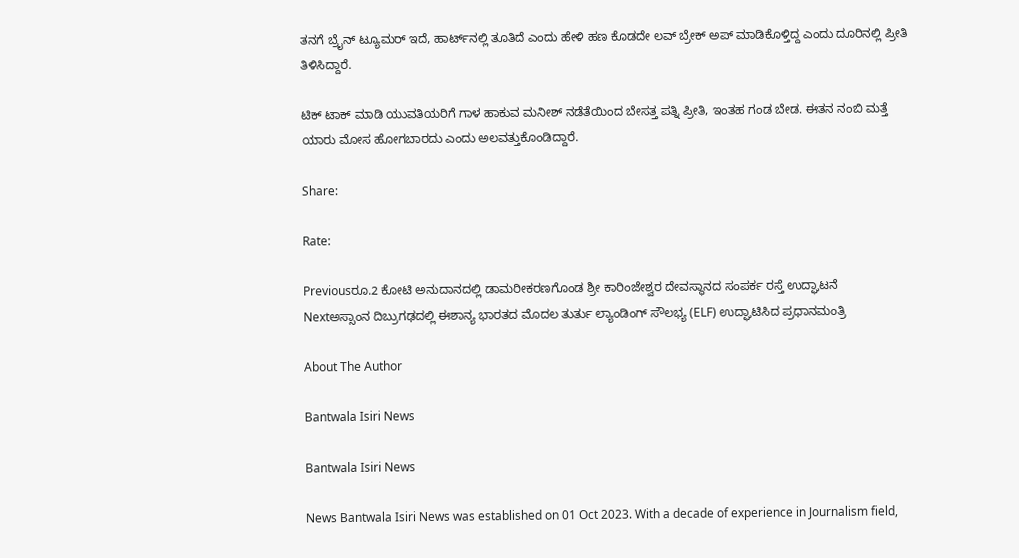ತನಗೆ ಬ್ರೈನ್ ಟ್ಯೂಮರ್ ಇದೆ, ಹಾರ್ಟ್‌ನಲ್ಲಿ ತೂತಿದೆ ಎಂದು ಹೇಳಿ ಹಣ ಕೊಡದೇ ಲವ್ ಬ್ರೇಕ್ ಅಪ್ ಮಾಡಿಕೊಳ್ತಿದ್ದ ಎಂದು ದೂರಿನಲ್ಲಿ ಪ್ರೀತಿ ತಿಳಿಸಿದ್ದಾರೆ.

ಟಿಕ್ ಟಾಕ್ ಮಾಡಿ ಯುವತಿಯರಿಗೆ ಗಾಳ ಹಾಕುವ ಮನೀಶ್ ನಡೆತೆಯಿಂದ ಬೇಸತ್ತ ಪತ್ನಿ ಪ್ರೀತಿ, ಇಂತಹ ಗಂಡ ಬೇಡ. ಈತನ ನಂಬಿ ಮತ್ತೆ ಯಾರು ಮೋಸ ಹೋಗಬಾರದು ಎಂದು ಅಲವತ್ತುಕೊಂಡಿದ್ದಾರೆ.

Share:

Rate:

Previousರೂ.2 ಕೋಟಿ ಅನುದಾನದಲ್ಲಿ ಡಾಮರೀಕರಣಗೊಂಡ ಶ್ರೀ ಕಾರಿಂಜೇಶ್ವರ ದೇವಸ್ಥಾನದ ಸಂಪರ್ಕ ರಸ್ತೆ ಉದ್ಘಾಟನೆ
Nextಅಸ್ಸಾಂನ ದಿಬ್ರುಗಢದಲ್ಲಿ ಈಶಾನ್ಯ ಭಾರತದ ಮೊದಲ ತುರ್ತು ಲ್ಯಾಂಡಿಂಗ್ ಸೌಲಭ್ಯ (ELF) ಉದ್ಘಾಟಿಸಿದ ಪ್ರಧಾನಮಂತ್ರಿ

About The Author

Bantwala Isiri News

Bantwala Isiri News

News Bantwala Isiri News was established on 01 Oct 2023. With a decade of experience in Journalism field,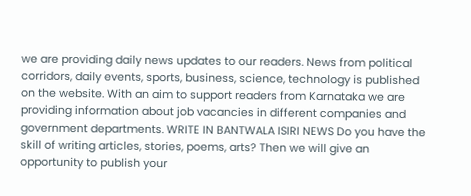we are providing daily news updates to our readers. News from political corridors, daily events, sports, business, science, technology is published on the website. With an aim to support readers from Karnataka we are providing information about job vacancies in different companies and government departments. WRITE IN BANTWALA ISIRI NEWS Do you have the skill of writing articles, stories, poems, arts? Then we will give an opportunity to publish your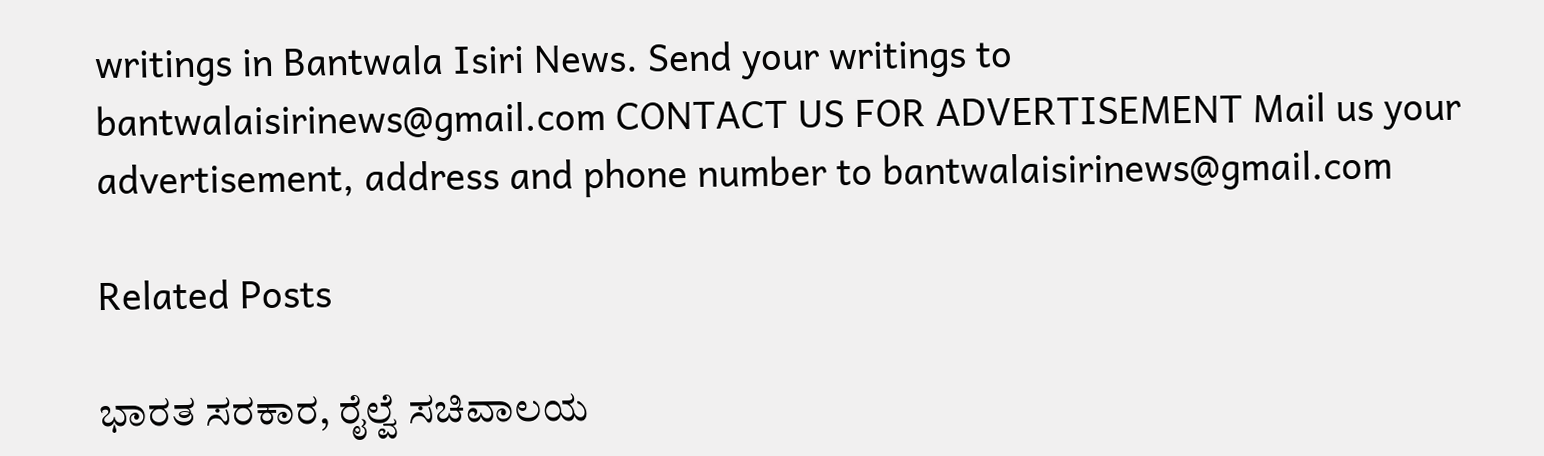writings in Bantwala Isiri News. Send your writings to bantwalaisirinews@gmail.com CONTACT US FOR ADVERTISEMENT Mail us your advertisement, address and phone number to bantwalaisirinews@gmail.com

Related Posts

ಭಾರತ ಸರಕಾರ, ರೈಲ್ವೆ ಸಚಿವಾಲಯ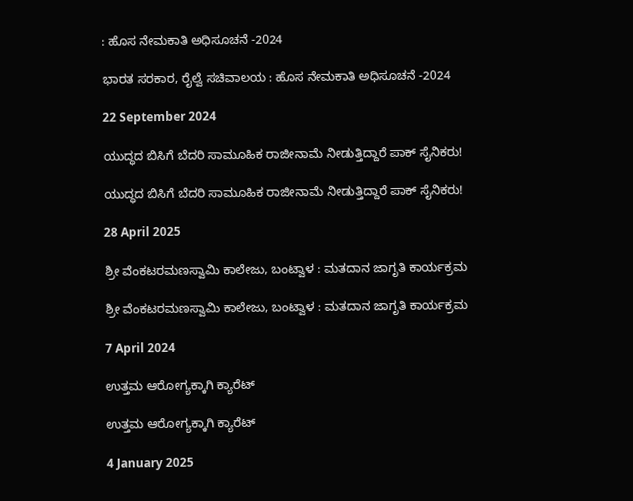: ಹೊಸ ನೇಮಕಾತಿ ಅಧಿಸೂಚನೆ -2024

ಭಾರತ ಸರಕಾರ, ರೈಲ್ವೆ ಸಚಿವಾಲಯ : ಹೊಸ ನೇಮಕಾತಿ ಅಧಿಸೂಚನೆ -2024

22 September 2024

ಯುದ್ಧದ ಬಿಸಿಗೆ ಬೆದರಿ ಸಾಮೂಹಿಕ ರಾಜೀನಾಮೆ ನೀಡುತ್ತಿದ್ದಾರೆ ಪಾಕ್‌ ಸೈನಿಕರು!

ಯುದ್ಧದ ಬಿಸಿಗೆ ಬೆದರಿ ಸಾಮೂಹಿಕ ರಾಜೀನಾಮೆ ನೀಡುತ್ತಿದ್ದಾರೆ ಪಾಕ್‌ ಸೈನಿಕರು!

28 April 2025

ಶ್ರೀ ವೆಂಕಟರಮಣಸ್ವಾಮಿ ಕಾಲೇಜು, ಬಂಟ್ವಾಳ : ಮತದಾನ ಜಾಗೃತಿ ಕಾರ್ಯಕ್ರಮ

ಶ್ರೀ ವೆಂಕಟರಮಣಸ್ವಾಮಿ ಕಾಲೇಜು, ಬಂಟ್ವಾಳ : ಮತದಾನ ಜಾಗೃತಿ ಕಾರ್ಯಕ್ರಮ

7 April 2024

ಉತ್ತಮ ಆರೋಗ್ಯಕ್ಕಾಗಿ ಕ್ಯಾರೆಟ್‌

ಉತ್ತಮ ಆರೋಗ್ಯಕ್ಕಾಗಿ ಕ್ಯಾರೆಟ್‌

4 January 2025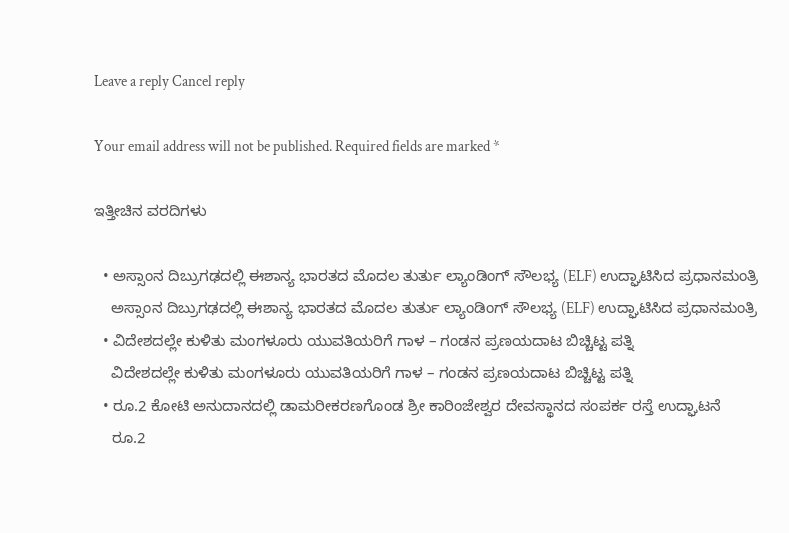Leave a reply Cancel reply

Your email address will not be published. Required fields are marked *

ಇತ್ತೀಚಿನ ವರದಿಗಳು

  • ಅಸ್ಸಾಂನ ದಿಬ್ರುಗಢದಲ್ಲಿ ಈಶಾನ್ಯ ಭಾರತದ ಮೊದಲ ತುರ್ತು ಲ್ಯಾಂಡಿಂಗ್ ಸೌಲಭ್ಯ (ELF) ಉದ್ಘಾಟಿಸಿದ ಪ್ರಧಾನಮಂತ್ರಿ
    ಅಸ್ಸಾಂನ ದಿಬ್ರುಗಢದಲ್ಲಿ ಈಶಾನ್ಯ ಭಾರತದ ಮೊದಲ ತುರ್ತು ಲ್ಯಾಂಡಿಂಗ್ ಸೌಲಭ್ಯ (ELF) ಉದ್ಘಾಟಿಸಿದ ಪ್ರಧಾನಮಂತ್ರಿ
  • ವಿದೇಶದಲ್ಲೇ ಕುಳಿತು ಮಂಗಳೂರು ಯುವತಿಯರಿಗೆ ಗಾಳ – ಗಂಡನ ಪ್ರಣಯದಾಟ ಬಿಚ್ಚಿಟ್ಟ ಪತ್ನಿ
    ವಿದೇಶದಲ್ಲೇ ಕುಳಿತು ಮಂಗಳೂರು ಯುವತಿಯರಿಗೆ ಗಾಳ – ಗಂಡನ ಪ್ರಣಯದಾಟ ಬಿಚ್ಚಿಟ್ಟ ಪತ್ನಿ
  • ರೂ.2 ಕೋಟಿ ಅನುದಾನದಲ್ಲಿ ಡಾಮರೀಕರಣಗೊಂಡ ಶ್ರೀ ಕಾರಿಂಜೇಶ್ವರ ದೇವಸ್ಥಾನದ ಸಂಪರ್ಕ ರಸ್ತೆ ಉದ್ಘಾಟನೆ
    ರೂ.2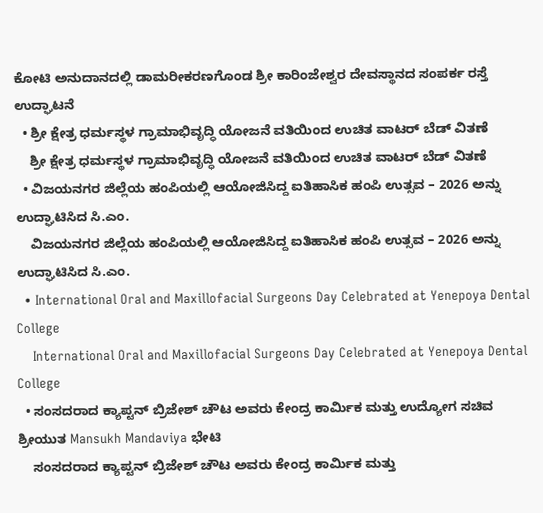ಕೋಟಿ ಅನುದಾನದಲ್ಲಿ ಡಾಮರೀಕರಣಗೊಂಡ ಶ್ರೀ ಕಾರಿಂಜೇಶ್ವರ ದೇವಸ್ಥಾನದ ಸಂಪರ್ಕ ರಸ್ತೆ ಉದ್ಘಾಟನೆ
  • ಶ್ರೀ ಕ್ಷೇತ್ರ ಧರ್ಮಸ್ಥಳ ಗ್ರಾಮಾಭಿವೃದ್ಧಿ ಯೋಜನೆ ವತಿಯಿಂದ ಉಚಿತ ವಾಟರ್ ಬೆಡ್ ವಿತಣೆ
    ಶ್ರೀ ಕ್ಷೇತ್ರ ಧರ್ಮಸ್ಥಳ ಗ್ರಾಮಾಭಿವೃದ್ಧಿ ಯೋಜನೆ ವತಿಯಿಂದ ಉಚಿತ ವಾಟರ್ ಬೆಡ್ ವಿತಣೆ
  • ವಿಜಯನಗರ ಜಿಲ್ಲೆಯ ಹಂಪಿಯಲ್ಲಿ ಆಯೋಜಿಸಿದ್ದ ಐತಿಹಾಸಿಕ ಹಂಪಿ ಉತ್ಸವ – 2026 ಅನ್ನು ಉದ್ಘಾಟಿಸಿದ ಸಿ.ಎಂ.
    ವಿಜಯನಗರ ಜಿಲ್ಲೆಯ ಹಂಪಿಯಲ್ಲಿ ಆಯೋಜಿಸಿದ್ದ ಐತಿಹಾಸಿಕ ಹಂಪಿ ಉತ್ಸವ – 2026 ಅನ್ನು ಉದ್ಘಾಟಿಸಿದ ಸಿ.ಎಂ.
  • International Oral and Maxillofacial Surgeons Day Celebrated at Yenepoya Dental College
    International Oral and Maxillofacial Surgeons Day Celebrated at Yenepoya Dental College
  • ಸಂಸದರಾದ ಕ್ಯಾಪ್ಟನ್ ಬ್ರಿಜೇಶ್ ಚೌಟ ಅವರು ಕೇಂದ್ರ ಕಾರ್ಮಿಕ ಮತ್ತು ಉದ್ಯೋಗ ಸಚಿವ ಶ್ರೀಯುತ Mansukh Mandaviya ಭೇಟಿ
    ಸಂಸದರಾದ ಕ್ಯಾಪ್ಟನ್ ಬ್ರಿಜೇಶ್ ಚೌಟ ಅವರು ಕೇಂದ್ರ ಕಾರ್ಮಿಕ ಮತ್ತು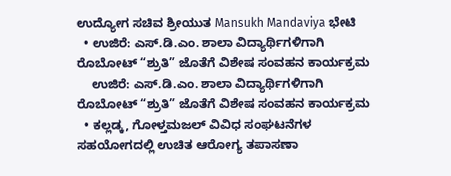ಉದ್ಯೋಗ ಸಚಿವ ಶ್ರೀಯುತ Mansukh Mandaviya ಭೇಟಿ
  • ಉಜಿರೆ: ಎಸ್‌.ಡಿ.ಎಂ. ಶಾಲಾ ವಿದ್ಯಾರ್ಥಿಗಳಿಗಾಗಿ ರೊಬೋಟ್ “ಶ್ರುತಿ” ಜೊತೆಗೆ ವಿಶೇಷ ಸಂವಹನ ಕಾರ್ಯಕ್ರಮ
    ಉಜಿರೆ: ಎಸ್‌.ಡಿ.ಎಂ. ಶಾಲಾ ವಿದ್ಯಾರ್ಥಿಗಳಿಗಾಗಿ ರೊಬೋಟ್ “ಶ್ರುತಿ” ಜೊತೆಗೆ ವಿಶೇಷ ಸಂವಹನ ಕಾರ್ಯಕ್ರಮ
  • ಕಲ್ಲಡ್ಕ, ಗೋಳ್ತಮಜಲ್ ವಿವಿಧ ಸಂಘಟನೆಗಳ ಸಹಯೋಗದಲ್ಲಿ ಉಚಿತ ಆರೋಗ್ಯ ತಪಾಸಣಾ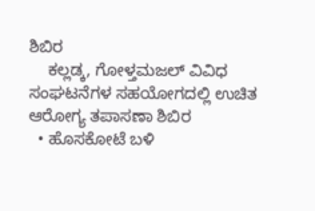ಶಿಬಿರ
    ಕಲ್ಲಡ್ಕ, ಗೋಳ್ತಮಜಲ್ ವಿವಿಧ ಸಂಘಟನೆಗಳ ಸಹಯೋಗದಲ್ಲಿ ಉಚಿತ ಆರೋಗ್ಯ ತಪಾಸಣಾ ಶಿಬಿರ
  • ಹೊಸಕೋಟೆ ಬಳಿ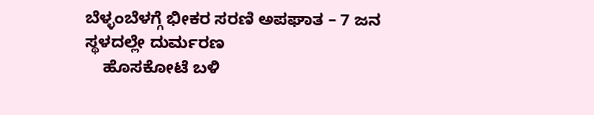ಬೆಳ್ಳಂಬೆಳಗ್ಗೆ ಭೀಕರ ಸರಣಿ ಅಪಘಾತ – 7 ಜನ ಸ್ಥಳದಲ್ಲೇ ದುರ್ಮರಣ
    ಹೊಸಕೋಟೆ ಬಳಿ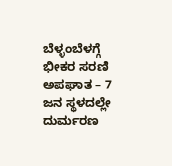ಬೆಳ್ಳಂಬೆಳಗ್ಗೆ ಭೀಕರ ಸರಣಿ ಅಪಘಾತ – 7 ಜನ ಸ್ಥಳದಲ್ಲೇ ದುರ್ಮರಣ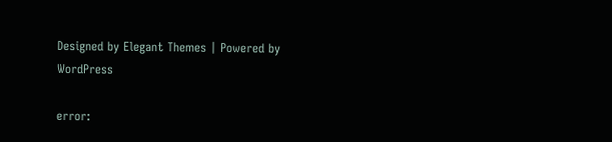Designed by Elegant Themes | Powered by WordPress

error: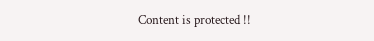Content is protected !!